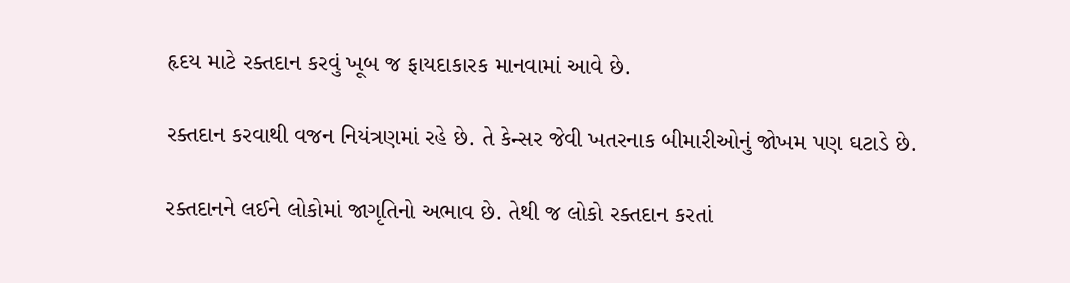હૃદય માટે રક્તદાન કરવું ખૂબ જ ફાયદાકારક માનવામાં આવે છે.

રક્તદાન કરવાથી વજન નિયંત્રણમાં રહે છે. તે કેન્સર જેવી ખતરનાક બીમારીઓનું જોખમ પણ ઘટાડે છે.

રક્તદાનને લઈને લોકોમાં જાગૃતિનો અભાવ છે. તેથી જ લોકો રક્તદાન કરતાં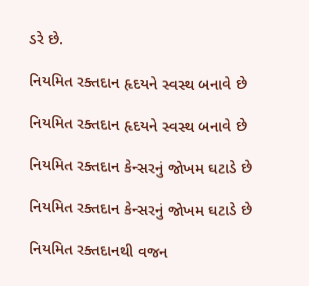ડરે છે.

નિયમિત રક્તદાન હૃદયને સ્વસ્થ બનાવે છે

નિયમિત રક્તદાન હૃદયને સ્વસ્થ બનાવે છે

નિયમિત રક્તદાન કેન્સરનું જોખમ ઘટાડે છે

નિયમિત રક્તદાન કેન્સરનું જોખમ ઘટાડે છે

નિયમિત રક્તદાનથી વજન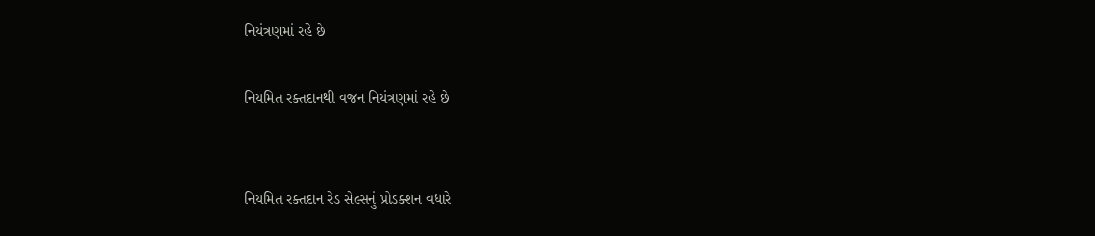નિયંત્રણમાં રહે છે

નિયમિત રક્તદાનથી વજન નિયંત્રણમાં રહે છે


નિયમિત રક્તદાન રેડ સેલ્સનું પ્રોડક્શન વધારે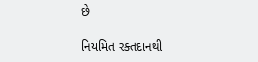છે

નિયમિત રક્તદાનથી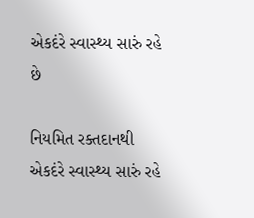એકદંરે સ્વાસ્થ્ય સારું રહે છે

નિયમિત રક્તદાનથી એકદંરે સ્વાસ્થ્ય સારું રહે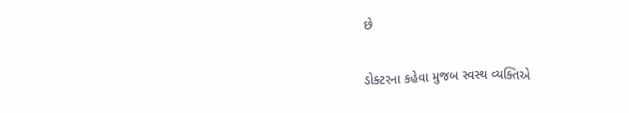છે

ડોક્ટરના કહેવા મુજબ સ્વસ્થ વ્યક્તિએ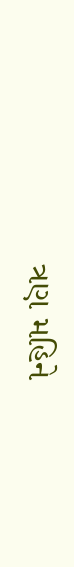ત્રણ મહિને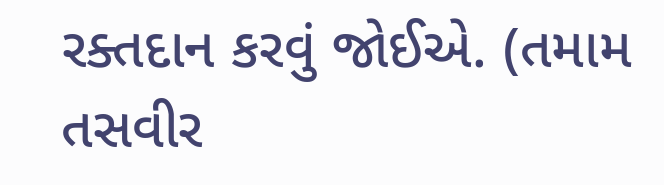રક્તદાન કરવું જોઈએ. (તમામ તસવીર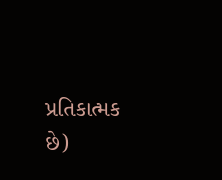પ્રતિકાત્મક છે)